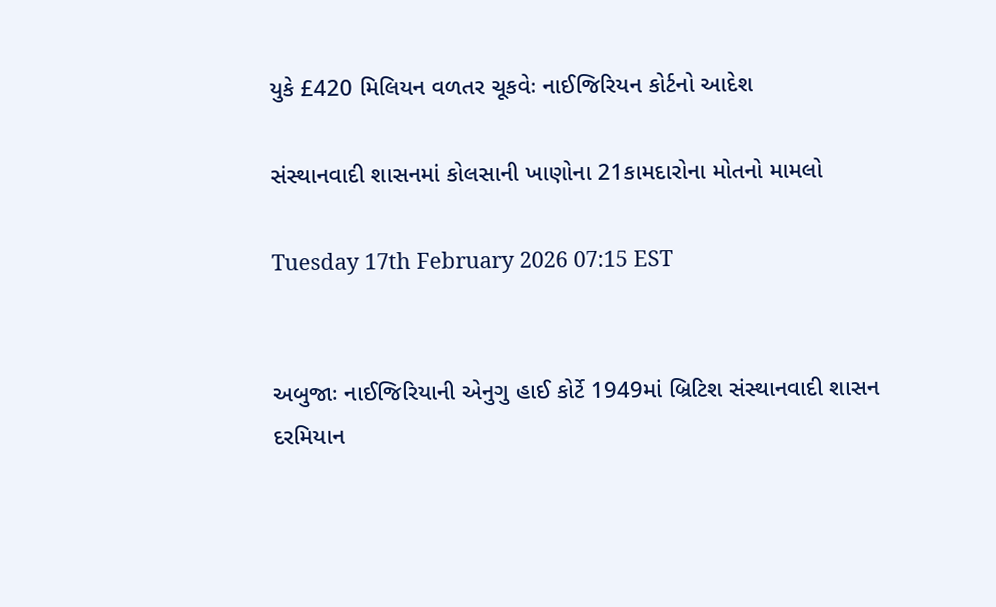યુકે £420 મિલિયન વળતર ચૂકવેઃ નાઈજિરિયન કોર્ટનો આદેશ

સંસ્થાનવાદી શાસનમાં કોલસાની ખાણોના 21કામદારોના મોતનો મામલો

Tuesday 17th February 2026 07:15 EST


અબુજાઃ નાઈજિરિયાની એનુગુ હાઈ કોર્ટે 1949માં બ્રિટિશ સંસ્થાનવાદી શાસન દરમિયાન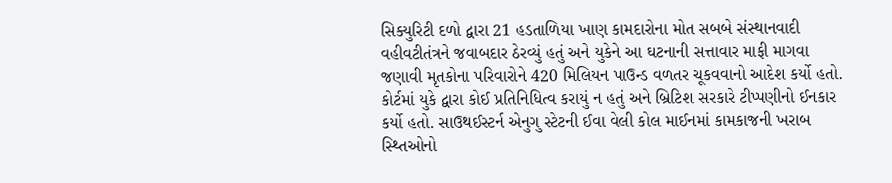સિક્યુરિટી દળો દ્વારા 21 હડતાળિયા ખાણ કામદારોના મોત સબબે સંસ્થાનવાદી વહીવટીતંત્રને જવાબદાર ઠેરવ્યું હતું અને યુકેને આ ઘટનાની સત્તાવાર માફી માગવા જણાવી મૃતકોના પરિવારોને 420 મિલિયન પાઉન્ડ વળતર ચૂકવવાનો આદેશ કર્યો હતો. કોર્ટમાં યુકે દ્વારા કોઈ પ્રતિનિધિત્વ કરાયું ન હતું અને બ્રિટિશ સરકારે ટીપ્પણીનો ઈનકાર કર્યો હતો. સાઉથઈસ્ટર્ન એનુગુ સ્ટેટની ઈવા વેલી કોલ માઈનમાં કામકાજની ખરાબ સ્થ્તિઓનો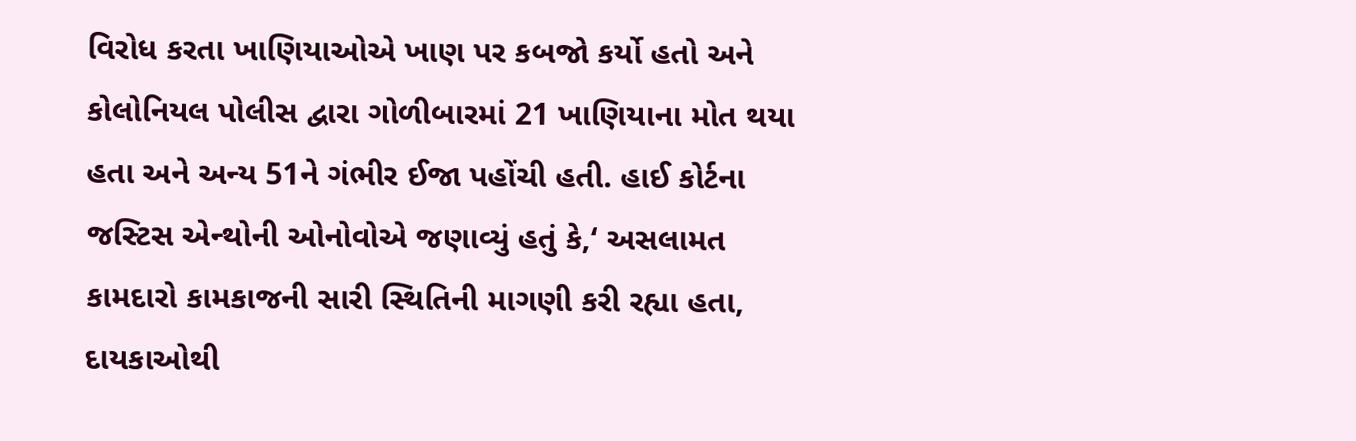વિરોધ કરતા ખાણિયાઓએ ખાણ પર કબજો કર્યો હતો અને કોલોનિયલ પોલીસ દ્વારા ગોળીબારમાં 21 ખાણિયાના મોત થયા હતા અને અન્ય 51ને ગંભીર ઈજા પહોંચી હતી. હાઈ કોર્ટના જસ્ટિસ એન્થોની ઓનોવોએ જણાવ્યું હતું કે,‘ અસલામત કામદારો કામકાજની સારી સ્થિતિની માગણી કરી રહ્યા હતા, દાયકાઓથી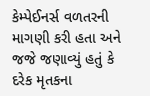કેમ્પેઈનર્સ વળતરની માગણી કરી હતા અને જજે જણાવ્યું હતું કે દરેક મૃતકના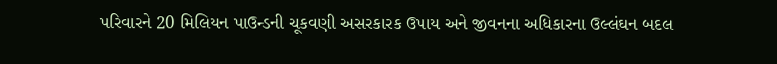પરિવારને 20 મિલિયન પાઉન્ડની ચૂકવણી અસરકારક ઉપાય અને જીવનના અધિકારના ઉલ્લંઘન બદલ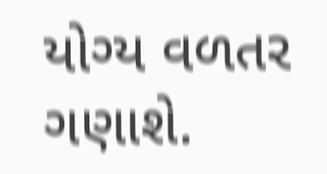યોગ્ય વળતર ગણાશે.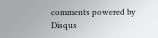comments powered by Disqus